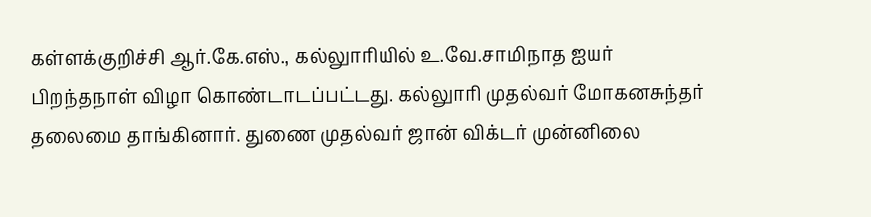கள்ளக்குறிச்சி ஆர்.கே.எஸ்., கல்லுாரியில் உ.வே.சாமிநாத ஐயர் பிறந்தநாள் விழா கொண்டாடப்பட்டது. கல்லுாரி முதல்வர் மோகனசுந்தர் தலைமை தாங்கினார். துணை முதல்வர் ஜான் விக்டர் முன்னிலை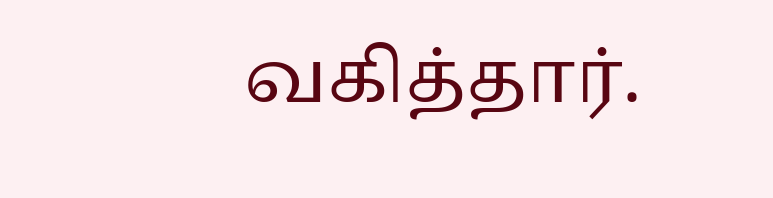வகித்தார்.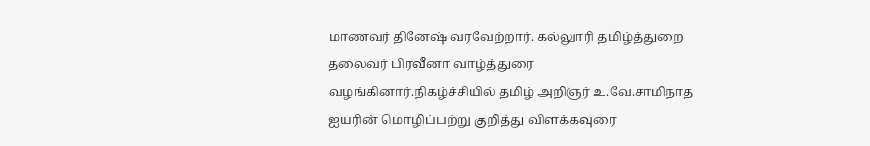மாணவர் தினேஷ் வரவேற்றார். கல்லுாரி தமிழ்த்துறை தலைவர் பிரவீனா வாழ்த்துரை வழங்கினார்.நிகழ்ச்சியில் தமிழ் அறிஞர் உ.வே.சாமிநாத ஐயரின் மொழிப்பற்று குறித்து விளக்கவுரை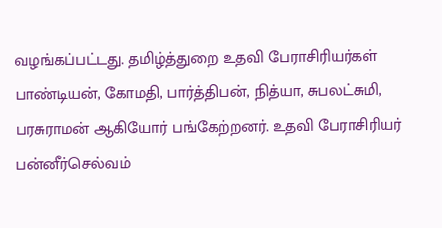வழங்கப்பட்டது. தமிழ்த்துறை உதவி பேராசிரியர்கள் பாண்டியன், கோமதி, பார்த்திபன், நித்யா, சுபலட்சுமி, பரசுராமன் ஆகியோர் பங்கேற்றனர். உதவி பேராசிரியர் பன்னீர்செல்வம்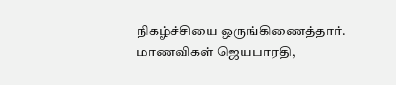நிகழ்ச்சியை ஒருங்கிணைத்தார். மாணவிகள் ஜெயபாரதி,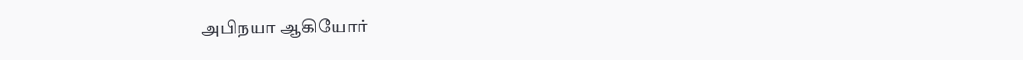அபிநயா ஆகியோர்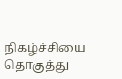நிகழ்ச்சியை தொகுத்து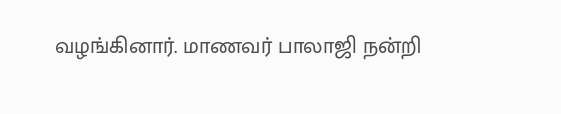வழங்கினார். மாணவர் பாலாஜி நன்றி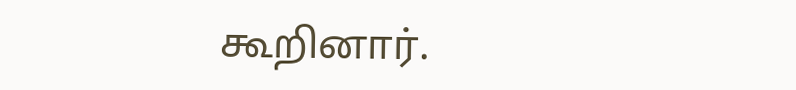கூறினார்.